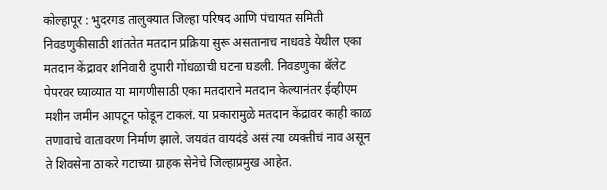कोल्हापूर : भुदरगड तालुक्यात जिल्हा परिषद आणि पंचायत समिती निवडणुकीसाठी शांततेत मतदान प्रक्रिया सुरू असतानाच नाधवडे येथील एका मतदान केंद्रावर शनिवारी दुपारी गोंधळाची घटना घडली. निवडणुका बॅलेट पेपरवर घ्याव्यात या मागणीसाठी एका मतदाराने मतदान केल्यानंतर ईव्हीएम मशीन जमीन आपटून फोडून टाकलं. या प्रकारामुळे मतदान केंद्रावर काही काळ तणावाचे वातावरण निर्माण झाले. जयवंत वायदंडे असं त्या व्यक्तीचं नाव असून ते शिवसेना ठाकरे गटाच्या ग्राहक सेनेचे जिल्हाप्रमुख आहेत.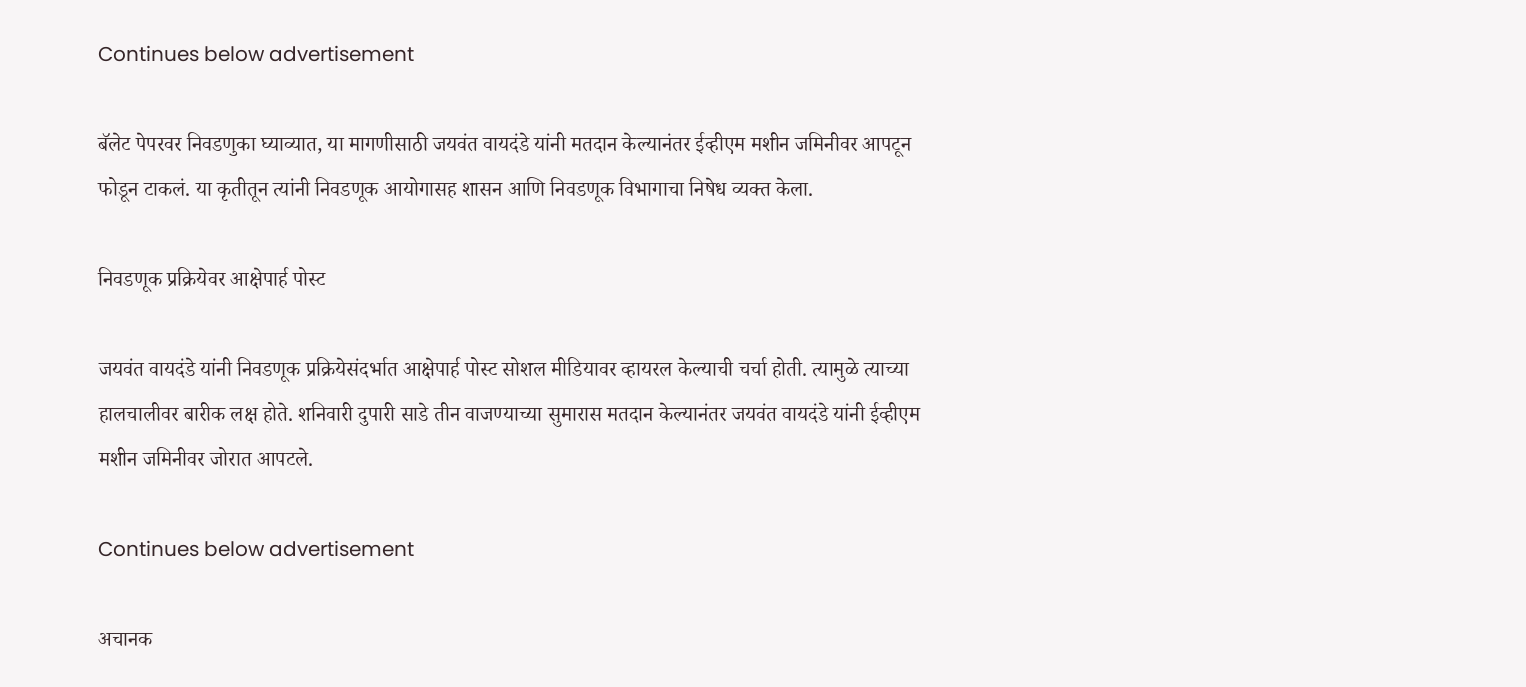Continues below advertisement

बॅलेट पेपरवर निवडणुका घ्याव्यात, या मागणीसाठी जयवंत वायदंडे यांनी मतदान केल्यानंतर ईव्हीएम मशीन जमिनीवर आपटून फोडून टाकलं. या कृतीतून त्यांनी निवडणूक आयोगासह शासन आणि निवडणूक विभागाचा निषेध व्यक्त केला.

निवडणूक प्रक्रियेवर आक्षेपार्ह पोस्ट

जयवंत वायदंडे यांनी निवडणूक प्रक्रियेसंदर्भात आक्षेपार्ह पोस्ट सोशल मीडियावर व्हायरल केल्याची चर्चा होती. त्यामुळे त्याच्या हालचालीवर बारीक लक्ष होते. शनिवारी दुपारी साडे तीन वाजण्याच्या सुमारास मतदान केल्यानंतर जयवंत वायदंडे यांनी ईव्हीएम मशीन जमिनीवर जोरात आपटले.

Continues below advertisement

अचानक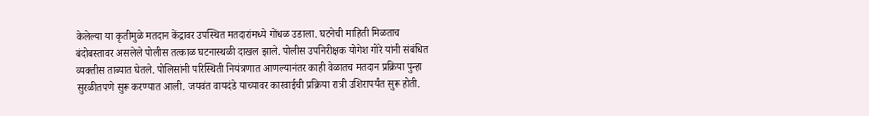केलेल्या या कृतीमुळे मतदान केंद्रावर उपस्थित मतदारांमध्ये गोंधळ उडाला. घटनेची माहिती मिळताच बंदोबस्तावर असलेले पोलीस तत्काळ घटनास्थळी दाखल झाले. पोलीस उपनिरीक्षक योगेश गोरे यांनी संबंधित व्यक्तीस ताब्यात घेतले. पोलिसांनी परिस्थिती नियंत्रणात आणल्यानंतर काही वेळातच मतदान प्रक्रिया पुन्हा सुरळीतपणे सुरू करण्यात आली. जयवंत वायदंडे याच्यावर कारवाईची प्रक्रिया रात्री उशिरापर्यंत सुरू होती.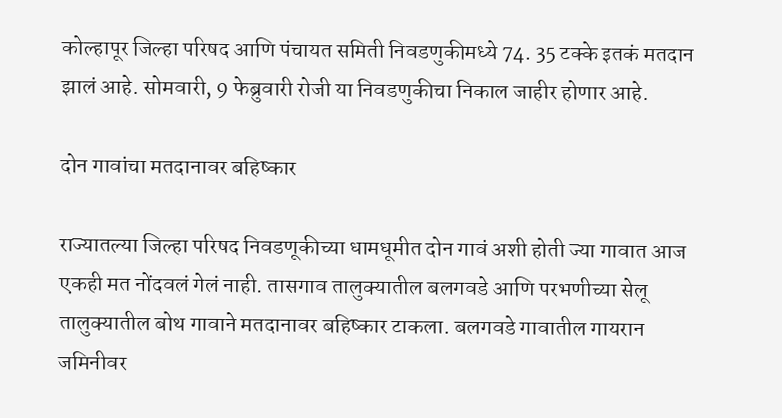कोल्हापूर जिल्हा परिषद आणि पंचायत समिती निवडणुकीमध्ये 74. 35 टक्के इतकं मतदान झालं आहे. सोमवारी, 9 फेब्रुवारी रोजी या निवडणुकीचा निकाल जाहीर होणार आहे.

दोन गावांचा मतदानावर बहिष्कार

राज्यातल्या जिल्हा परिषद निवडणूकीच्या धामधूमीत दोन गावं अशी होती ज्या गावात आज एकही मत नोंदवलं गेलं नाही. तासगाव तालुक्यातील बलगवडे आणि परभणीच्या सेलू तालुक्यातील बोथ गावाने मतदानावर बहिष्कार टाकला. बलगवडे गावातील गायरान जमिनीवर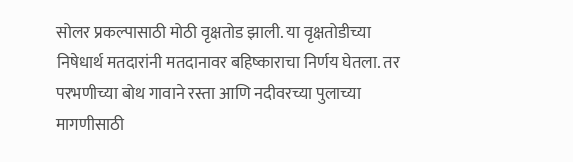सोलर प्रकल्पासाठी मोठी वृक्षतोड झाली. या वृक्षतोडीच्या निषेधार्थ मतदारांनी मतदानावर बहिष्काराचा निर्णय घेतला. तर परभणीच्या बोथ गावाने रस्ता आणि नदीवरच्या पुलाच्या मागणीसाठी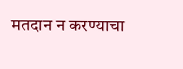मतदान न करण्याचा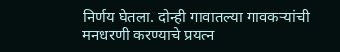निर्णय घेतला. दोन्ही गावातल्या गावकऱ्यांची मनधरणी करण्याचे प्रयत्न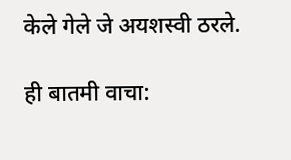केले गेले जे अयशस्वी ठरले.

ही बातमी वाचा: